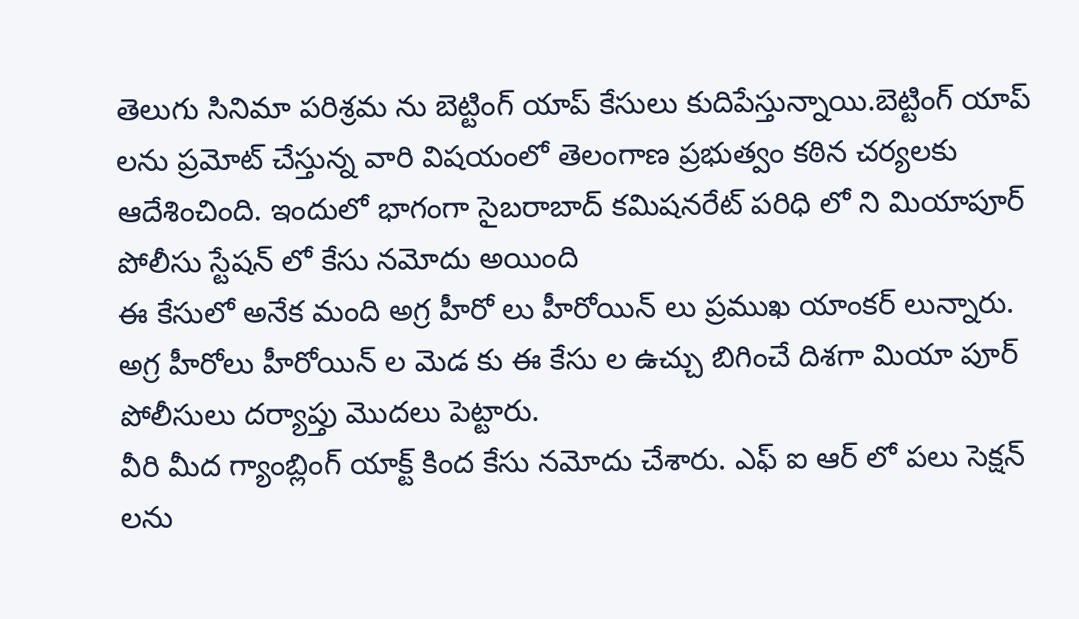తెలుగు సినిమా పరిశ్రమ ను బెట్టింగ్ యాప్ కేసులు కుదిపేస్తున్నాయి.బెట్టింగ్ యాప్ లను ప్రమోట్ చేస్తున్న వారి విషయంలో తెలంగాణ ప్రభుత్వం కఠిన చర్యలకు ఆదేశించింది. ఇందులో భాగంగా సైబరాబాద్ కమిషనరేట్ పరిధి లో ని మియాపూర్ పోలీసు స్టేషన్ లో కేసు నమోదు అయింది
ఈ కేసులో అనేక మంది అగ్ర హీరో లు హీరోయిన్ లు ప్రముఖ యాంకర్ లున్నారు. అగ్ర హీరోలు హీరోయిన్ ల మెడ కు ఈ కేసు ల ఉచ్చు బిగించే దిశగా మియా పూర్ పోలీసులు దర్యాప్తు మొదలు పెట్టారు.
వీరి మీద గ్యాంబ్లింగ్ యాక్ట్ కింద కేసు నమోదు చేశారు. ఎఫ్ ఐ ఆర్ లో పలు సెక్షన్ లను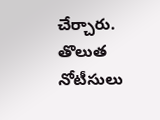చేర్చారు. తొలుత నోటీసులు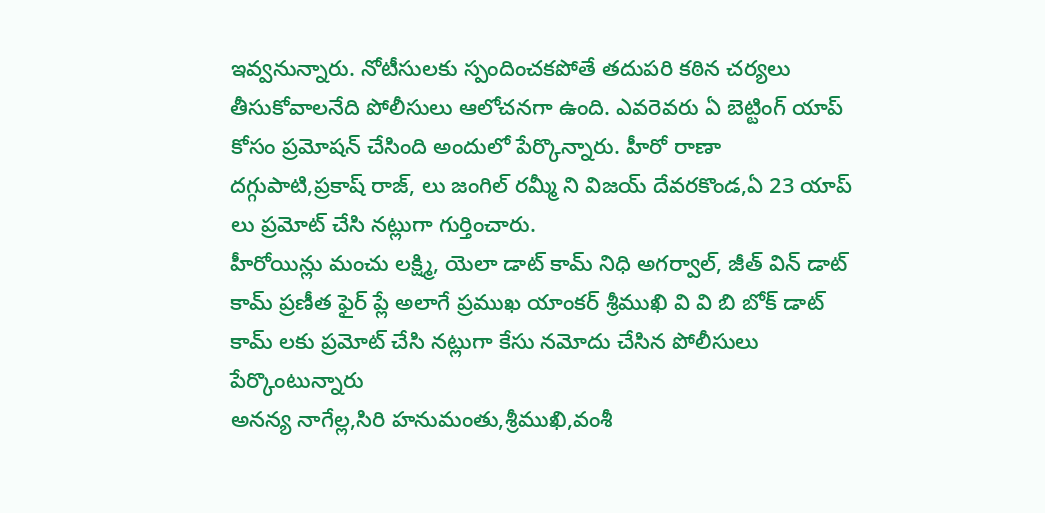ఇవ్వనున్నారు. నోటీసులకు స్పందించకపోతే తదుపరి కఠిన చర్యలు తీసుకోవాలనేది పోలీసులు ఆలోచనగా ఉంది. ఎవరెవరు ఏ బెట్టింగ్ యాప్ కోసం ప్రమోషన్ చేసింది అందులో పేర్కొన్నారు. హీరో రాణా దగ్గుపాటి,ప్రకాష్ రాజ్, లు జంగిల్ రమ్మీ ని విజయ్ దేవరకొండ,ఏ 23 యాప్ లు ప్రమోట్ చేసి నట్లుగా గుర్తించారు.
హీరోయిన్లు మంచు లక్ష్మి, యెలా డాట్ కామ్ నిధి అగర్వాల్, జీత్ విన్ డాట్ కామ్ ప్రణీత ఫైర్ ప్లే అలాగే ప్రముఖ యాంకర్ శ్రీముఖి వి వి బి బోక్ డాట్ కామ్ లకు ప్రమోట్ చేసి నట్లుగా కేసు నమోదు చేసిన పోలీసులు పేర్కొంటున్నారు
అనన్య నాగేల్ల,సిరి హనుమంతు,శ్రీముఖి,వంశీ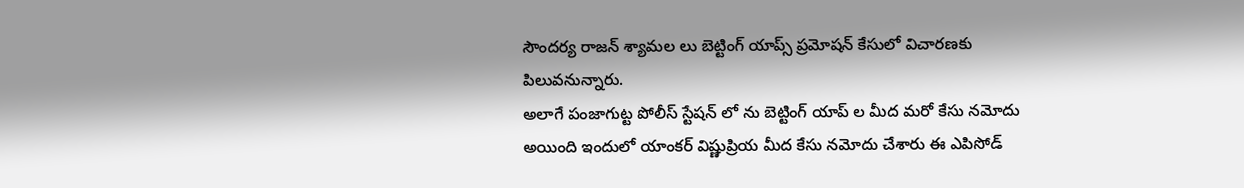సౌందర్య రాజన్ శ్యామల లు బెట్టింగ్ యాప్స్ ప్రమోషన్ కేసులో విచారణకు పిలువనున్నారు.
అలాగే పంజాగుట్ట పోలీస్ స్టేషన్ లో ను బెట్టింగ్ యాప్ ల మీద మరో కేసు నమోదు అయింది ఇందులో యాంకర్ విష్ణుప్రియ మీద కేసు నమోదు చేశారు ఈ ఎపిసోడ్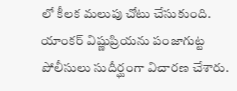లో కీలక మలుపు చోటు చేసుకుంది. యాంకర్ విష్ణుప్రియను పంజాగుట్ట పోలీసులు సుదీర్ఘంగా విచారణ చేశారు.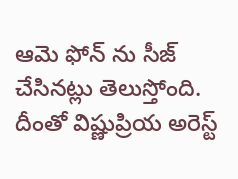ఆమె ఫోన్ ను సీజ్ చేసినట్లు తెలుస్తోంది. దీంతో విష్ణుప్రియ అరెస్ట్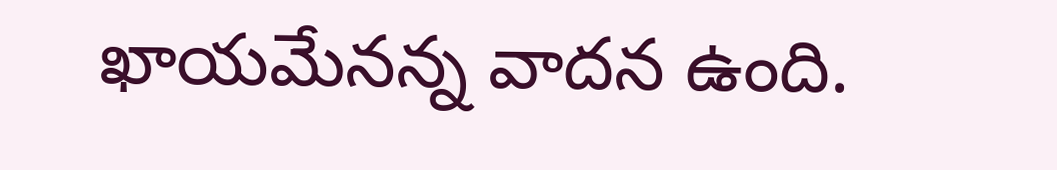ఖాయమేనన్న వాదన ఉంది.